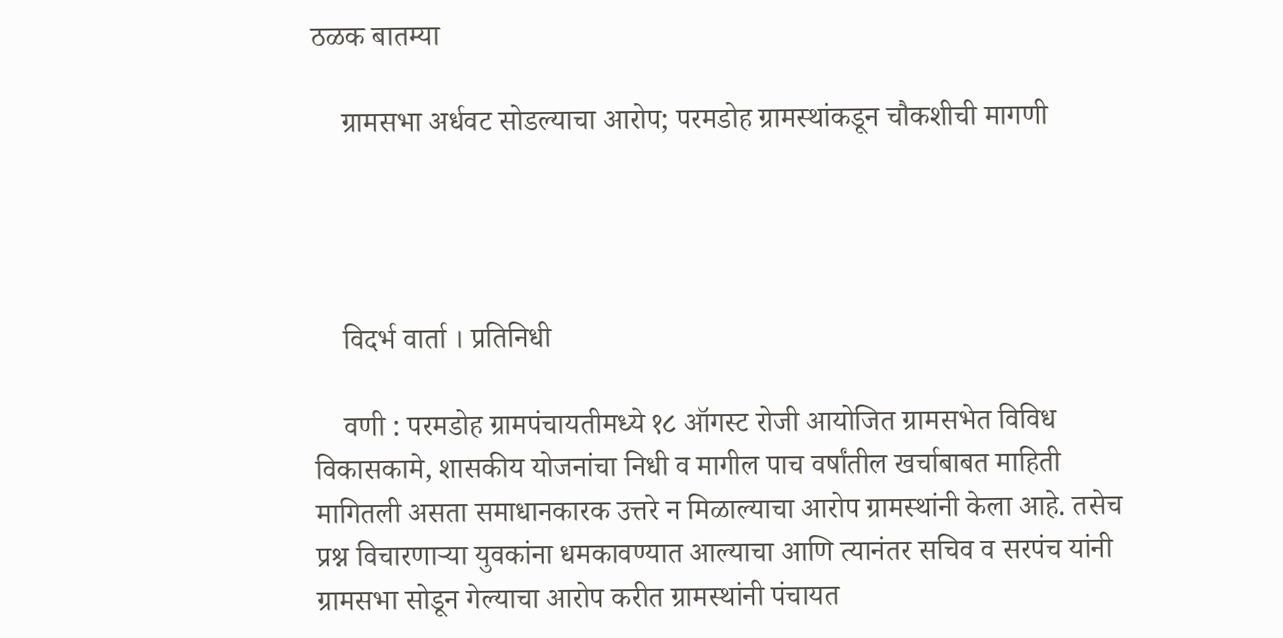ठळक बातम्या

    ग्रामसभा अर्धवट सोडल्याचा आरोप; परमडोह ग्रामस्थांकडून चौकशीची मागणी




    विदर्भ वार्ता । प्रतिनिधी

    वणी : परमडोह ग्रामपंचायतीमध्ये १८ ऑगस्ट रोजी आयोजित ग्रामसभेत विविध विकासकामे, शासकीय योजनांचा निधी व मागील पाच वर्षांतील खर्चाबाबत माहिती मागितली असता समाधानकारक उत्तरे न मिळाल्याचा आरोप ग्रामस्थांनी केला आहे. तसेच प्रश्न विचारणाऱ्या युवकांना धमकावण्यात आल्याचा आणि त्यानंतर सचिव व सरपंच यांनी ग्रामसभा सोडून गेल्याचा आरोप करीत ग्रामस्थांनी पंचायत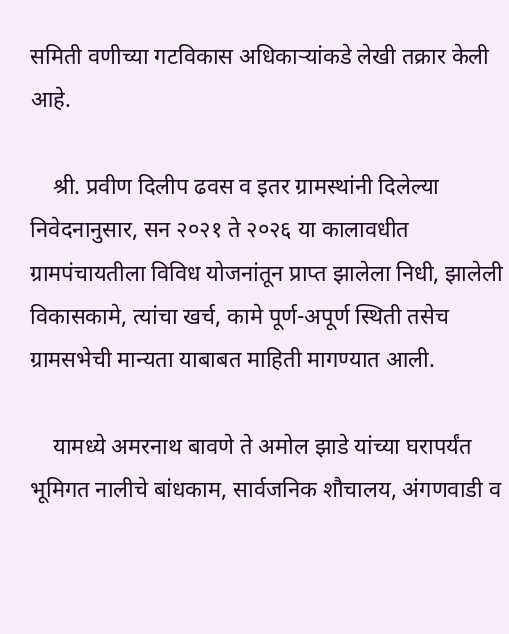समिती वणीच्या गटविकास अधिकाऱ्यांकडे लेखी तक्रार केली आहे.

    श्री. प्रवीण दिलीप ढवस व इतर ग्रामस्थांनी दिलेल्या निवेदनानुसार, सन २०२१ ते २०२६ या कालावधीत ग्रामपंचायतीला विविध योजनांतून प्राप्त झालेला निधी, झालेली विकासकामे, त्यांचा खर्च, कामे पूर्ण-अपूर्ण स्थिती तसेच ग्रामसभेची मान्यता याबाबत माहिती मागण्यात आली.

    यामध्ये अमरनाथ बावणे ते अमोल झाडे यांच्या घरापर्यंत भूमिगत नालीचे बांधकाम, सार्वजनिक शौचालय, अंगणवाडी व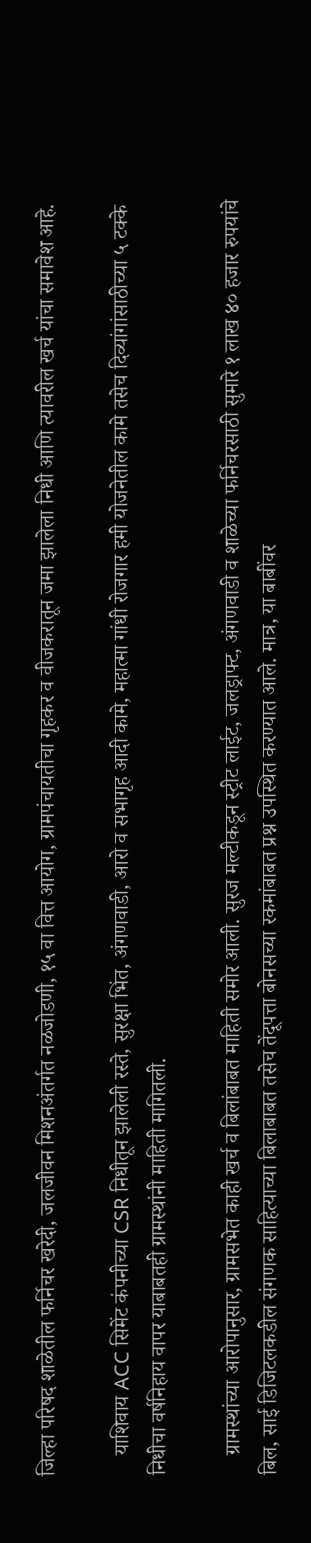जिल्हा परिषद शाळेतील फर्निचर खरेदी, जलजीवन मिशनअंतर्गत नळजोडणी, १५ वा वित्त आयोग, ग्रामपंचायतीचा गृहकर व वीजकरातून जमा झालेला निधी आणि त्यावरील खर्च यांचा समावेश आहे.

    याशिवाय ACC सिमेंट कंपनीच्या CSR निधीतून झालेली रस्ते, सुरक्षा भिंत, अंगणवाडी, आरो व सभागृह आदी कामे, महात्मा गांधी रोजगार हमी योजनेतील कामे तसेच दिव्यांगांसाठीच्या ५ टक्के निधीचा वर्षनिहाय वापर याबाबतही ग्रामस्थांनी माहिती मागितली.

    ग्रामस्थांच्या आरोपानुसार, ग्रामसभेत काही खर्च व बिलांबाबत माहिती समोर आली. सुरज मल्टीकडून स्ट्रीट लाईट, जलड्राफ्ट, अंगणवाडी व शाळेच्या फर्निचरसाठी सुमारे १ लाख ४० हजार रुपयांचे बिल, साई डिजिटलकडील संगणक साहित्याच्या बिलाबाबत तसेच तेंदूपत्ता बोनसच्या रकमांबाबत प्रश्न उपस्थित करण्यात आले. मात्र, या बाबींवर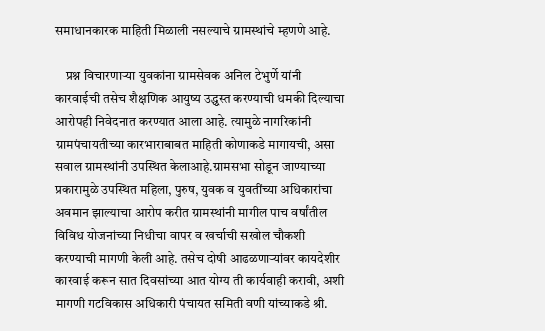समाधानकारक माहिती मिळाली नसल्याचे ग्रामस्थांचे म्हणणे आहे.

    प्रश्न विचारणाऱ्या युवकांना ग्रामसेवक अनिल टेभुर्णे यांनी कारवाईची तसेच शैक्षणिक आयुष्य उद्ध्वस्त करण्याची धमकी दिल्याचा आरोपही निवेदनात करण्यात आला आहे. त्यामुळे नागरिकांनी ग्रामपंचायतीच्या कारभाराबाबत माहिती कोणाकडे मागायची, असा सवाल ग्रामस्थांनी उपस्थित केलाआहे.ग्रामसभा सोडून जाण्याच्या प्रकारामुळे उपस्थित महिला, पुरुष, युवक व युवतींच्या अधिकारांचा अवमान झाल्याचा आरोप करीत ग्रामस्थांनी मागील पाच वर्षांतील विविध योजनांच्या निधीचा वापर व खर्चाची सखोल चौकशी करण्याची मागणी केली आहे. तसेच दोषी आढळणाऱ्यांवर कायदेशीर कारवाई करून सात दिवसांच्या आत योग्य ती कार्यवाही करावी, अशी मागणी गटविकास अधिकारी पंचायत समिती वणी यांच्याकडे श्री.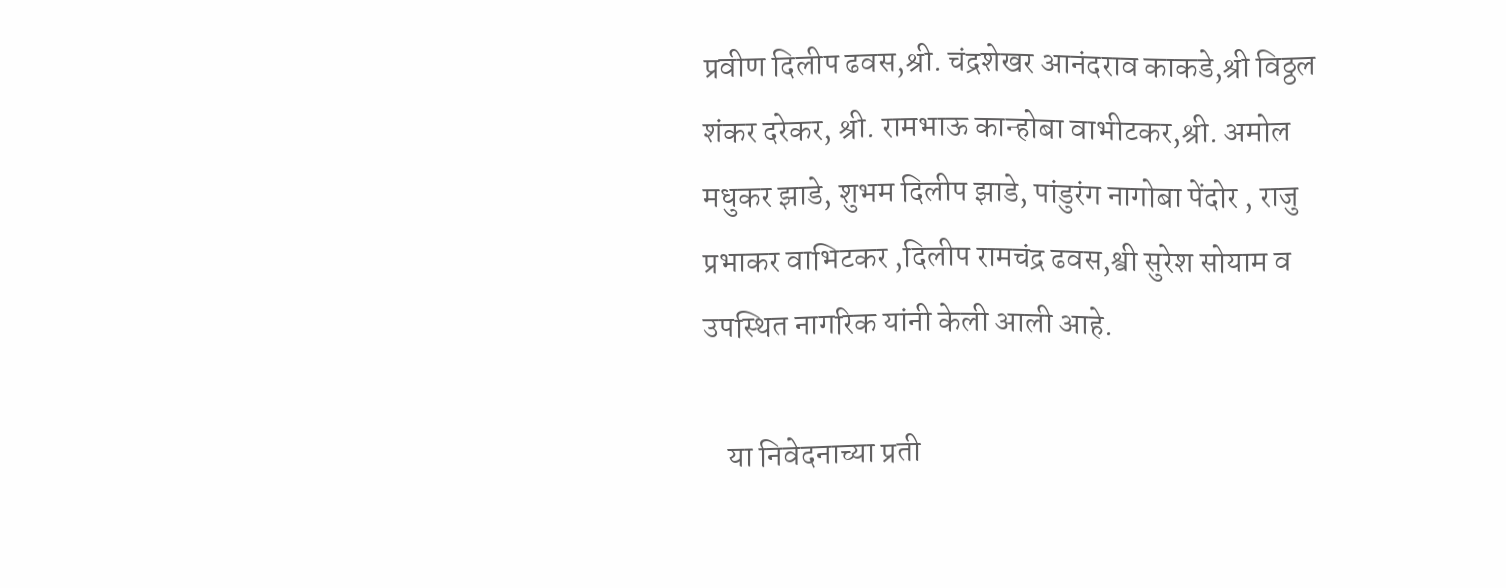प्रवीण दिलीप ढवस,श्री. चंद्रशेखर आनंदराव काकडे,श्री विठ्ठल शंकर दरेकर, श्री. रामभाऊ कान्होबा वाभीटकर,श्री. अमोल मधुकर झाडे, शुभम दिलीप झाडे, पांडुरंग नागोबा पेंदोर , राजु प्रभाकर वाभिटकर ,दिलीप रामचंद्र ढवस,श्वी सुरेश सोयाम व उपस्थित नागरिक यांनी केली आली आहे.

    या निवेदनाच्या प्रती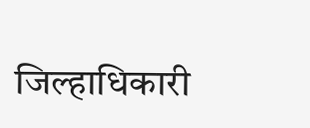जिल्हाधिकारी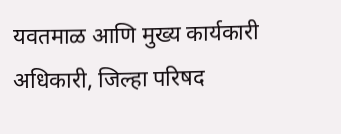यवतमाळ आणि मुख्य कार्यकारी अधिकारी, जिल्हा परिषद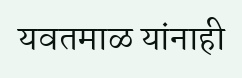यवतमाळ यांनाही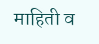माहिती व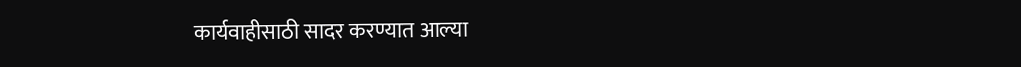कार्यवाहीसाठी सादर करण्यात आल्या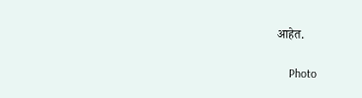आहेत.

    Photo